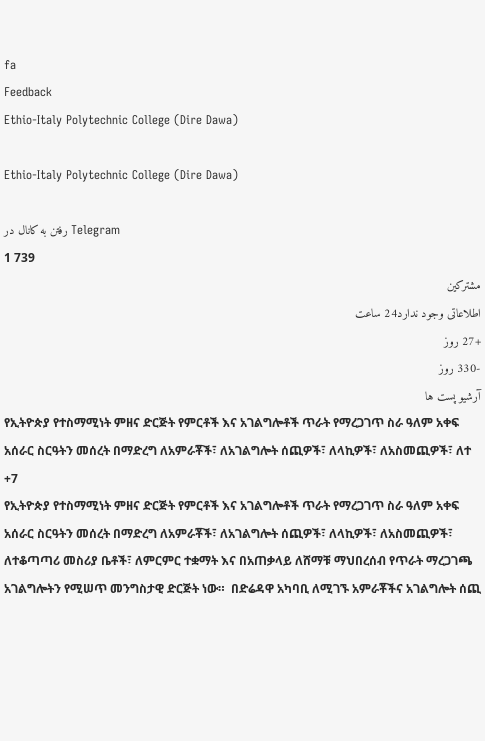fa
Feedback
Ethio-Italy Polytechnic College (Dire Dawa)

Ethio-Italy Polytechnic College (Dire Dawa)

رفتن به کانال در Telegram
1 739
مشترکین
اطلاعاتی وجود ندارد24 ساعت
+27 روز
-330 روز
آرشیو پست ها
የኢትዮጵያ የተስማሚነት ምዘና ድርጅት የምርቶች እና አገልግሎቶች ጥራት የማረጋገጥ ስራ ዓለም አቀፍ አሰራር ስርዓትን መሰረት በማድረግ ለአምራቾች፣ ለአገልግሎት ሰጪዎች፣ ለላኪዎች፣ ለአስመጪዎች፣ ለተ
+7
የኢትዮጵያ የተስማሚነት ምዘና ድርጅት የምርቶች እና አገልግሎቶች ጥራት የማረጋገጥ ስራ ዓለም አቀፍ አሰራር ስርዓትን መሰረት በማድረግ ለአምራቾች፣ ለአገልግሎት ሰጪዎች፣ ለላኪዎች፣ ለአስመጪዎች፣ ለተቆጣጣሪ መስሪያ ቤቶች፣ ለምርምር ተቋማት እና በአጠቃላይ ለሸማቹ ማህበረሰብ የጥራት ማረጋገጫ አገልግሎትን የሚሠጥ መንግስታዊ ድርጅት ነው።  በድሬዳዋ አካባቢ ለሚገኙ አምራቾችና አገልግሎት ሰጪ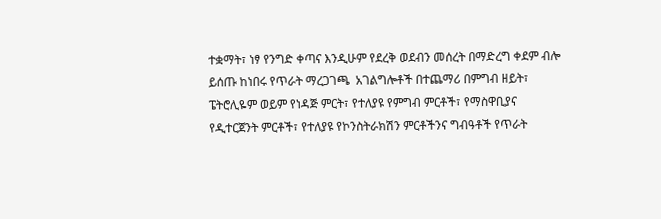ተቋማት፣ ነፃ የንግድ ቀጣና እንዲሁም የደረቅ ወደብን መሰረት በማድረግ ቀደም ብሎ ይሰጡ ከነበሩ የጥራት ማረጋገጫ  አገልግሎቶች በተጨማሪ በምግብ ዘይት፣ ፔትሮሊዬም ወይም የነዳጅ ምርት፣ የተለያዩ የምግብ ምርቶች፣ የማስዋቢያና የዲተርጀንት ምርቶች፣ የተለያዩ የኮንስትራክሽን ምርቶችንና ግብዓቶች የጥራት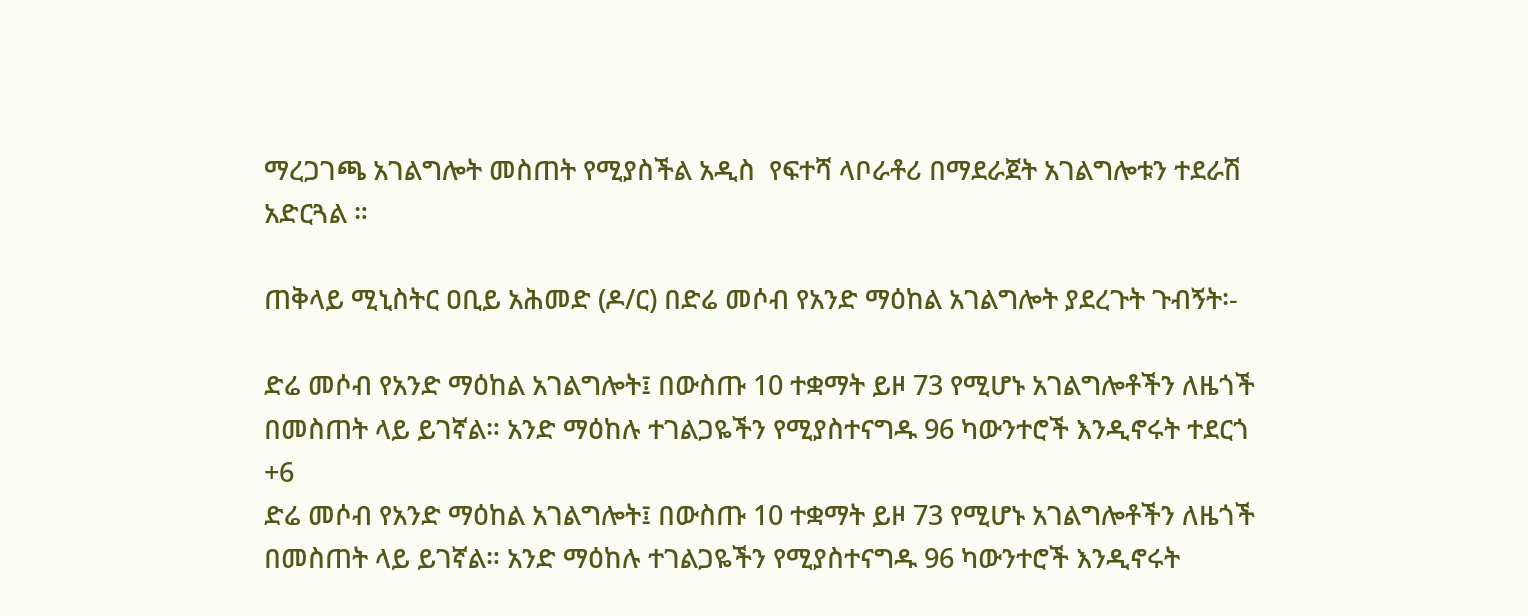ማረጋገጫ አገልግሎት መስጠት የሚያስችል አዲስ  የፍተሻ ላቦራቶሪ በማደራጀት አገልግሎቱን ተደራሽ አድርጓል ።

ጠቅላይ ሚኒስትር ዐቢይ አሕመድ (ዶ/ር) በድሬ መሶብ የአንድ ማዕከል አገልግሎት ያደረጉት ጉብኝት፡-

ድሬ መሶብ የአንድ ማዕከል አገልግሎት፤ በውስጡ 10 ተቋማት ይዞ 73 የሚሆኑ አገልግሎቶችን ለዜጎች በመስጠት ላይ ይገኛል። አንድ ማዕከሉ ተገልጋዬችን የሚያስተናግዱ 96 ካውንተሮች እንዲኖሩት ተደርጎ
+6
ድሬ መሶብ የአንድ ማዕከል አገልግሎት፤ በውስጡ 10 ተቋማት ይዞ 73 የሚሆኑ አገልግሎቶችን ለዜጎች በመስጠት ላይ ይገኛል። አንድ ማዕከሉ ተገልጋዬችን የሚያስተናግዱ 96 ካውንተሮች እንዲኖሩት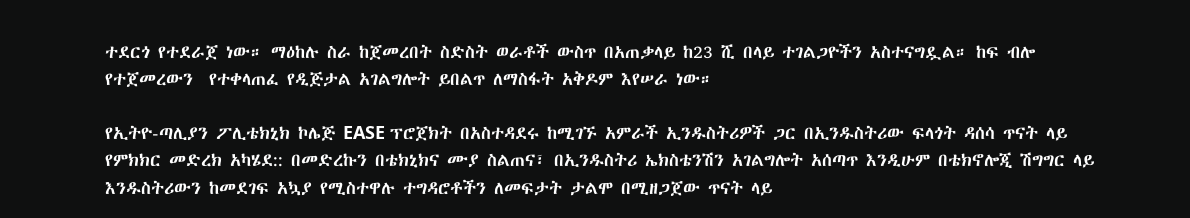ተደርጎ የተደራጀ ነው። ማዕከሉ ስራ ከጀመረበት ስድስት ወራቶች ውስጥ በአጠቃላይ ከ23 ሺ በላይ ተገልጋዮችን አስተናግዷል። ከፍ ብሎ የተጀመረውን  የተቀላጠፈ የዲጅታል አገልግሎት ይበልጥ ለማስፋት አቅዶም እየሠራ ነው።

የኢትዮ-ጣሊያን ፖሊቴክኒክ ኮሌጅ EASE ፕሮጀክት በአስተዳደሩ ከሚገኙ አምራች ኢንዱስትሪዎች ጋር በኢንዱስትሪው ፍላጎት ዳሰሳ ጥናት ላይ የምክክር መድረክ አካሄደ:: በመድረኩን በቴክኒክና ሙያ ስልጠና፣ በኢንዱስትሪ ኤክስቴንሽን አገልግሎት አሰጣጥ እንዲሁም በቴክኖሎጂ ሽግግር ላይ እንዱስትሪውን ከመደገፍ አኳያ የሚስተዋሉ ተግዳሮቶችን ለመፍታት ታልሞ በሚዘጋጀው ጥናት ላይ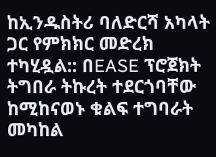ከኢንዱስትሪ ባለድርሻ አካላት ጋር የምክክር መድረክ ተካሂዷል:: በEASE ፕሮጀክት ትግበራ ትኩረት ተደርጎባቸው ከሚከናወኑ ቁልፍ ተግባራት መካከል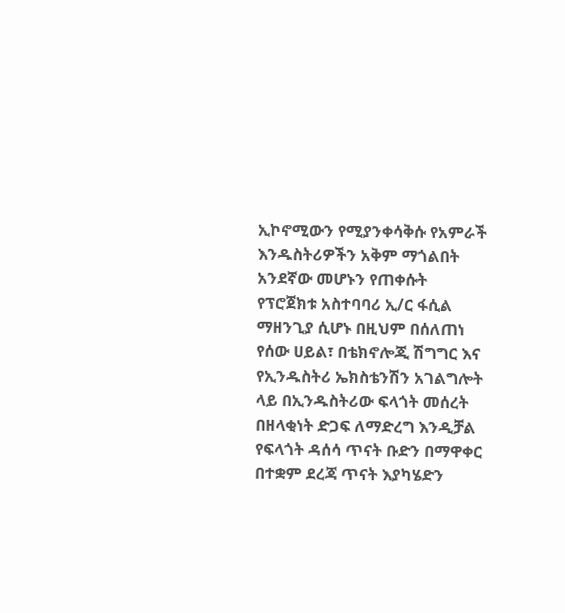ኢኮኖሚውን የሚያንቀሳቅሱ የአምራች እንዱስትሪዎችን አቅም ማጎልበት አንደኛው መሆኑን የጠቀሱት የፕሮጀክቱ አስተባባሪ ኢ/ር ፋሲል ማዘንጊያ ሲሆኑ በዚህም በሰለጠነ የሰው ሀይል፣ በቴክኖሎጂ ሽግግር እና የኢንዱስትሪ ኤክስቴንሽን አገልግሎት ላይ በኢንዱስትሪው ፍላጎት መሰረት በዘላቂነት ድጋፍ ለማድረግ እንዲቻል የፍላጎት ዳሰሳ ጥናት ቡድን በማዋቀር በተቋም ደረጃ ጥናት እያካሄድን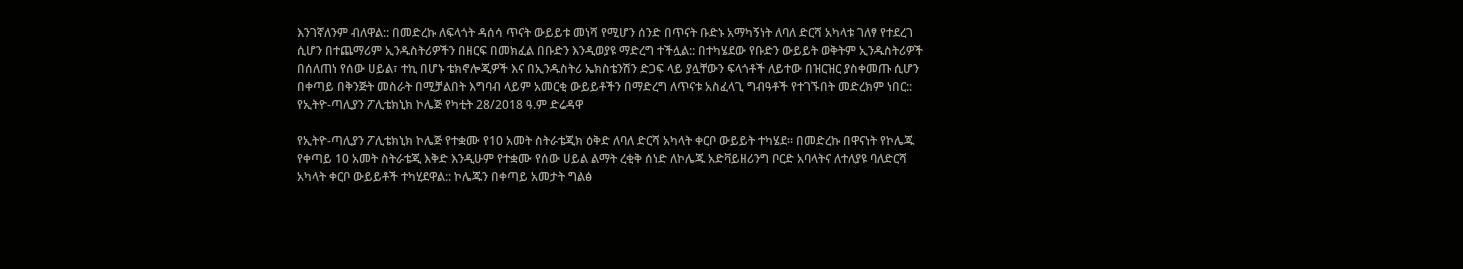እንገኛለንም ብለዋል:: በመድረኩ ለፍላጎት ዳሰሳ ጥናት ውይይቱ መነሻ የሚሆን ሰንድ በጥናት ቡድኑ አማካኝነት ለባለ ድርሻ አካላቱ ገለፃ የተደረገ ሲሆን በተጨማሪም ኢንዱስትሪዎችን በዘርፍ በመክፈል በቡድን እንዲወያዩ ማድረግ ተችሏል:: በተካሄደው የቡድን ውይይት ወቅትም ኢንዱስትሪዎች በሰለጠነ የሰው ሀይል፣ ተኪ በሆኑ ቴክኖሎጂዎች እና በኢንዱስትሪ ኤክስቴንሽን ድጋፍ ላይ ያሏቸውን ፍላጎቶች ለይተው በዝርዝር ያስቀመጡ ሲሆን በቀጣይ በቅንጅት መስራት በሚቻልበት እግባብ ላይም አመርቂ ውይይቶችን በማድረግ ለጥናቱ አስፈላጊ ግብዓቶች የተገኙበት መድረክም ነበር:: የኢትዮ-ጣሊያን ፖሊቴክኒክ ኮሌጅ የካቲት 28/2018 ዓ.ም ድሬዳዋ

የኢትዮ-ጣሊያን ፖሊቴክኒክ ኮሌጅ የተቋሙ የ10 አመት ስትራቴጂክ ዕቅድ ለባለ ድርሻ አካላት ቀርቦ ውይይት ተካሄደ። በመድረኩ በዋናነት የኮሌጁ የቀጣይ 10 አመት ስትራቴጂ እቅድ እንዲሁም የተቋሙ የሰው ሀይል ልማት ረቂቅ ሰነድ ለኮሌጁ አድቫይዘሪንግ ቦርድ አባላትና ለተለያዩ ባለድርሻ አካላት ቀርቦ ውይይቶች ተካሂደዋል:: ኮሌጁን በቀጣይ አመታት ግልፅ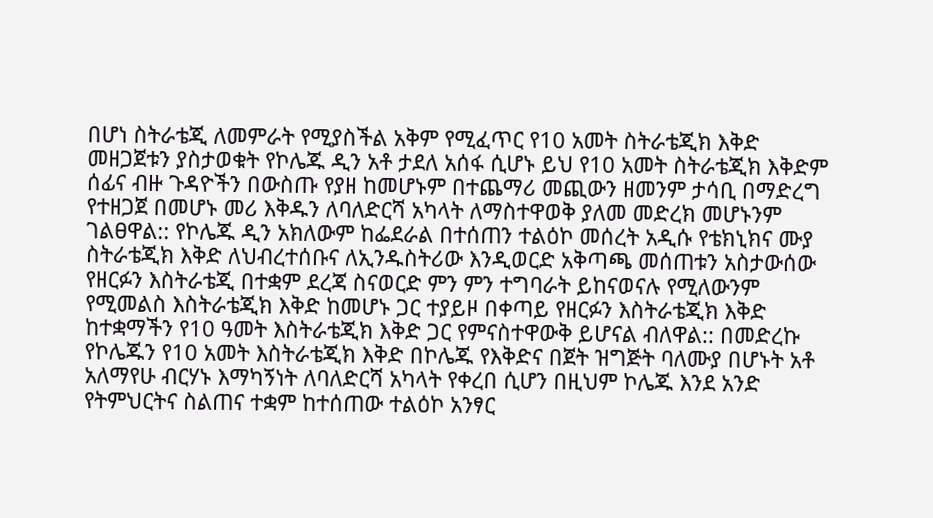በሆነ ስትራቴጂ ለመምራት የሚያስችል አቅም የሚፈጥር የ10 አመት ስትራቴጂክ እቅድ መዘጋጀቱን ያስታወቁት የኮሌጁ ዲን አቶ ታደለ አሰፋ ሲሆኑ ይህ የ10 አመት ስትራቴጂክ እቅድም ሰፊና ብዙ ጉዳዮችን በውስጡ የያዘ ከመሆኑም በተጨማሪ መጪውን ዘመንም ታሳቢ በማድረግ የተዘጋጀ በመሆኑ መሪ እቅዱን ለባለድርሻ አካላት ለማስተዋወቅ ያለመ መድረክ መሆኑንም ገልፀዋል:: የኮሌጁ ዲን አክለውም ከፌደራል በተሰጠን ተልዕኮ መሰረት አዲሱ የቴክኒክና ሙያ ስትራቴጂክ እቅድ ለህብረተሰቡና ለኢንዱስትሪው እንዲወርድ አቅጣጫ መሰጠቱን አስታውሰው የዘርፉን እስትራቴጂ በተቋም ደረጃ ስናወርድ ምን ምን ተግባራት ይከናወናሉ የሚለውንም የሚመልስ እስትራቴጂክ እቅድ ከመሆኑ ጋር ተያይዞ በቀጣይ የዘርፉን እስትራቴጂክ እቅድ ከተቋማችን የ10 ዓመት እስትራቴጂክ እቅድ ጋር የምናስተዋውቅ ይሆናል ብለዋል:: በመድረኩ የኮሌጁን የ10 አመት እስትራቴጂክ እቅድ በኮሌጁ የእቅድና በጀት ዝግጅት ባለሙያ በሆኑት አቶ አለማየሁ ብርሃኑ እማካኝነት ለባለድርሻ አካላት የቀረበ ሲሆን በዚህም ኮሌጁ እንደ አንድ የትምህርትና ስልጠና ተቋም ከተሰጠው ተልዕኮ አንፃር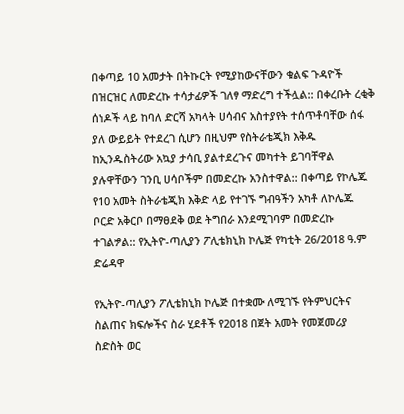በቀጣይ 10 አመታት በትኩርት የሚያከውናቸውን ቁልፍ ጉዳዮች በዝርዝር ለመድረኩ ተሳታፊዎች ገለፃ ማድረግ ተችሏል:: በቀረቡት ረቂቅ ሰነዶች ላይ ከባለ ድርሻ አካላት ሀሳብና አስተያየት ተሰጥቶባቸው ሰፋ ያለ ውይይት የተደረገ ሲሆን በዚህም የስትራቴጂክ እቅዱ ከኢንዱስትሪው አኳያ ታሳቢ ያልተደረጉና መካተት ይገባቸዋል ያሉዋቸውን ገንቢ ሀሳቦችም በመድረኩ አንስተዋል:: በቀጣይ የኮሌጁ የ10 አመት ስትራቴጂክ እቅድ ላይ የተገኙ ግብዓችን አካቶ ለኮሌጁ ቦርድ አቅርቦ በማፀደቅ ወደ ትግበራ እንደሚገባም በመድረኩ ተገልፇል:: የኢትዮ-ጣሊያን ፖሊቴክኒክ ኮሌጅ የካቲት 26/2018 ዓ.ም ድሬዳዋ

የኢትዮ-ጣሊያን ፖሊቴክኒክ ኮሌጅ በተቋሙ ለሚገኙ የትምህርትና ስልጠና ክፍሎችና ስራ ሂደቶች የ2018 በጀት አመት የመጀመሪያ ስድስት ወር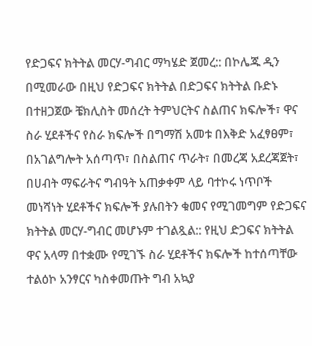የድጋፍና ክትትል መርሃ-ግብር ማካሄድ ጀመረ:: በኮሌጁ ዲን በሚመራው በዚህ የድጋፍና ክትትል በድጋፍና ክትትል ቡድኑ በተዘጋጀው ቼክሊስት መሰረት ትምህርትና ስልጠና ክፍሎች፣ ዋና ስራ ሂደቶችና የስራ ክፍሎች በግማሽ አመቱ በእቅድ አፈፃፀም፣ በአገልግሎት አሰጣጥ፣ በስልጠና ጥራት፣ በመረጃ አደረጃጀት፣ በሀብት ማፍራትና ግብዓት አጠቃቀም ላይ ባተኮሩ ነጥቦች መነሻነት ሂደቶችና ክፍሎች ያሉበትን ቁመና የሚገመግም የድጋፍና ክትትል መርሃ-ግብር መሆኑም ተገልጿል:: የዚህ ድጋፍና ክትትል ዋና አላማ በተቋሙ የሚገኙ ስራ ሂደቶችና ክፍሎች ከተሰጣቸው ተልዕኮ አንፃርና ካስቀመጡት ግብ አኳያ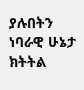ያሉበትን ነባራዊ ሁኔታ ክትትል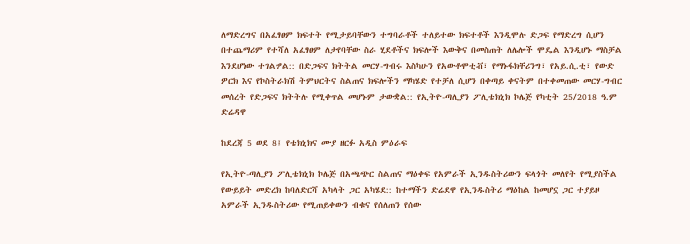ለማድረግና በአፈፃፀም ክፍተት የሚታይባቸውን ተግባራቶች ተለይተው ክፍተቶች እንዲሞሉ ድጋፍ የማድረግ ሲሆን በተጨማሪም የተሻለ አፈፃፀም ለታየባቸው ስራ ሂደቶችና ክፍሎች እውቅና በመስጠት ለሌሎች ሞዴል እንዲሆኑ ማስቻል እንደሆነው ተገልፇል:: በድጋፍና ክትትል መርሃ-ግብሩ እስካሁን የአውቶሞቲቭ፣ የማኑፋክቸሪንግ፣ የአይ.ሲ.ቲ፣ የውድ ዎርክ እና የኮስትራክሽ ትምህርትና ስልጠና ክፍሎችን ማካሄድ የተቻለ ሲሆን በቀጣይ ቀናትም በተቀመጠው መርሃ-ግብር መሰረት የድጋፍና ክትትሉ የሚቀጥል መሆኑም ታውቋል:: የኢትዮ-ጣሊያን ፖሊቴክኒክ ኮሌጅ የካቲት 25/2018 ዓ.ም ድሬዳዋ

ከደረጃ 5 ወደ 8፤ የቴክኒክና ሙያ ዘርፉ አዲስ ምዕራፍ

የኢትዮ-ጣሊያን ፖሊቴክኒክ ኮሌጅ በአጫጭር ስልጠና ማዕቀፍ የአምራች ኢንዱስትሪውን ፍላጎት መለየት የሚያስችል የውይይት መድረክ ከባለድርሻ አካላት ጋር አካሄደ:: ከተማችን ድሬደዋ የኢንዱስትሪ ማዕከል ከመሆኗ ጋር ተያይዞ አምራች ኢንዱስትሪው የሚጠይቀውን ብቁና የሰለጠን የሰው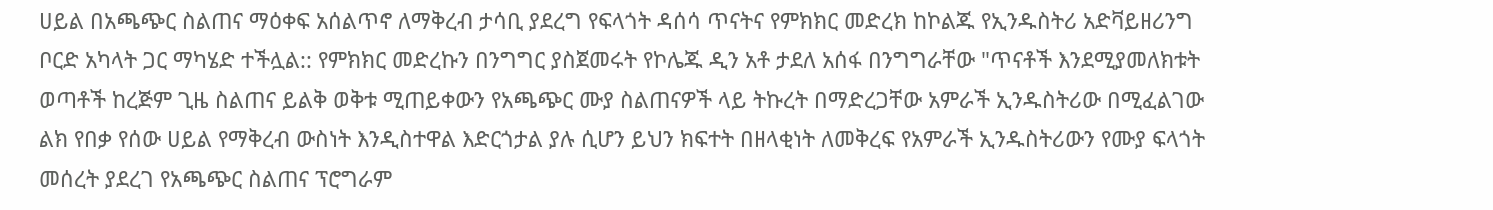ሀይል በአጫጭር ስልጠና ማዕቀፍ አሰልጥኖ ለማቅረብ ታሳቢ ያደረግ የፍላጎት ዳሰሳ ጥናትና የምክክር መድረክ ከኮልጁ የኢንዱስትሪ አድቫይዘሪንግ ቦርድ አካላት ጋር ማካሄድ ተችሏል:: የምክክር መድረኩን በንግግር ያስጀመሩት የኮሌጁ ዲን አቶ ታደለ አሰፋ በንግግራቸው "ጥናቶች እንደሚያመለክቱት ወጣቶች ከረጅም ጊዜ ስልጠና ይልቅ ወቅቱ ሚጠይቀውን የአጫጭር ሙያ ስልጠናዎች ላይ ትኩረት በማድረጋቸው አምራች ኢንዱስትሪው በሚፈልገው ልክ የበቃ የሰው ሀይል የማቅረብ ውስነት እንዲስተዋል እድርጎታል ያሉ ሲሆን ይህን ክፍተት በዘላቂነት ለመቅረፍ የአምራች ኢንዱስትሪውን የሙያ ፍላጎት መሰረት ያደረገ የአጫጭር ስልጠና ፕሮግራም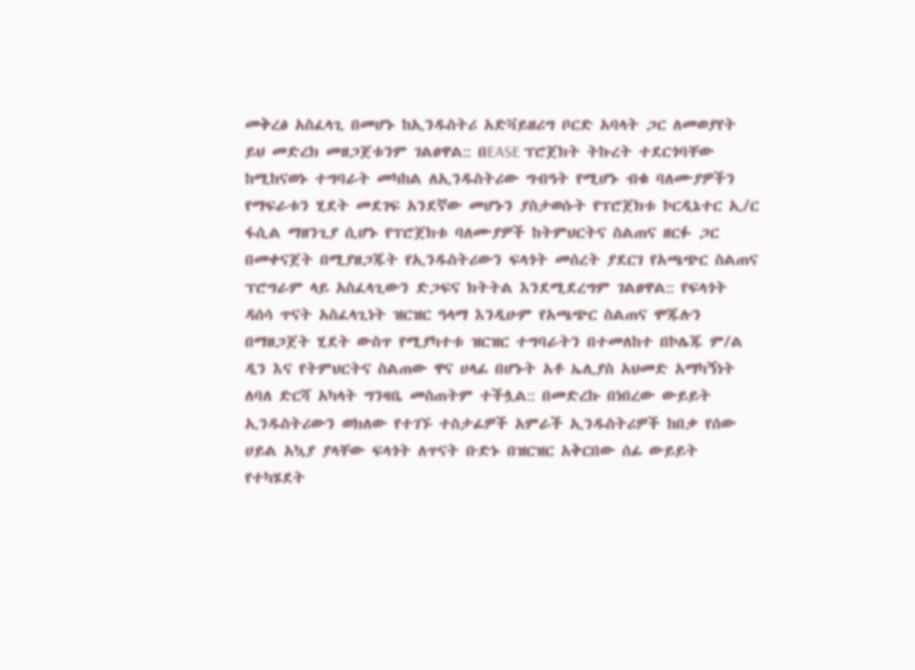መቅረፅ አስፈላጊ በመሆኑ ከኢንዱስትሪ አድቫይዘሪግ ቦርድ አባላት ጋር ለመወያየት ይህ መድረክ መዘጋጀቱንም ገልፀዋል:: በEASE ፕሮጀክት ትኩረት ተደርጎባቸው ከሚከናወኑ ተግባራት መካከል ለኢንዱስትሪው ግብዓት የሚሆኑ ብቁ ባለሙያዎችን የማፍራቱን ሂደት መደገፍ አንደኛው መሆኑን ያስታወሱት የፕሮጀክቱ ኮርዲኔተር ኢ/ር ፋሲል ማዘንጊያ ሲሆኑ የፕሮጀክቱ ባለሙያዎች ከትምህርትና ስልጠና ዘርፉ ጋር በመቀናጀት በሚያዘጋጁት የኢንዱስትሪውን ፍላጎት መሰረት ያደርገ የአጫጭር ስልጠና ፕሮግራም ላይ አስፈላጊውን ድጋፍና ክትትል እንደሚደረግም ገልፀዋል:: የፍላጎት ዳሰሳ ጥናት አስፈላጊነት ዝርዝር ዓላማ እንዲሁም የአጫጭር ስልጠና ሞጁሉን በማዘጋጀት ሂደት ውስጥ የሚያካተቱ ዝርዝር ተግባራትን በተመለከተ በኮሌጁ ም/ል ዲን እና የትምህርትና ስልጠው ዋና ሀላፊ በሆኑት አቶ ኤሊያስ አህመድ አማካኝነት ለባለ ድርሻ አካላት ግንዛቤ መስጠትም ተችሏል:: በመድረኩ በነበረው ውይይት ኢንዱስትሪውን ወክለው የተገኙ ተስታፊዎች አምራች ኢንዱስትሪዎች ከበቃ የሰው ሀይል አኳያ ያላቸው ፍላጎት ለጥናት ቡድኑ በዝርዝር አቅርበው ሰፊ ውይይት የተካሄደት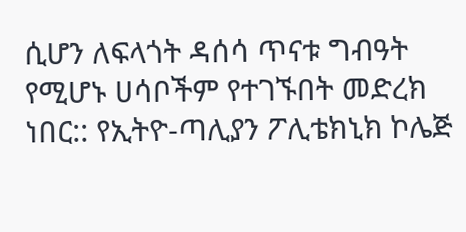ሲሆን ለፍላጎት ዳሰሳ ጥናቱ ግብዓት የሚሆኑ ሀሳቦችም የተገኙበት መድረክ ነበር:: የኢትዮ-ጣሊያን ፖሊቴክኒክ ኮሌጅ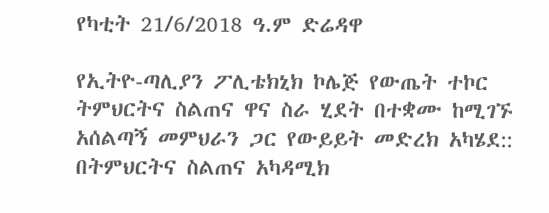የካቲት 21/6/2018 ዓ.ም ድሬዳዋ

የኢትዮ-ጣሊያን ፖሊቴክኒክ ኮሌጅ የውጤት ተኮር ትምህርትና ስልጠና ዋና ስራ ሂደት በተቋሙ ከሚገኙ አሰልጣኝ መምህራን ጋር የውይይት መድረክ አካሄደ:: በትምህርትና ስልጠና አካዳሚክ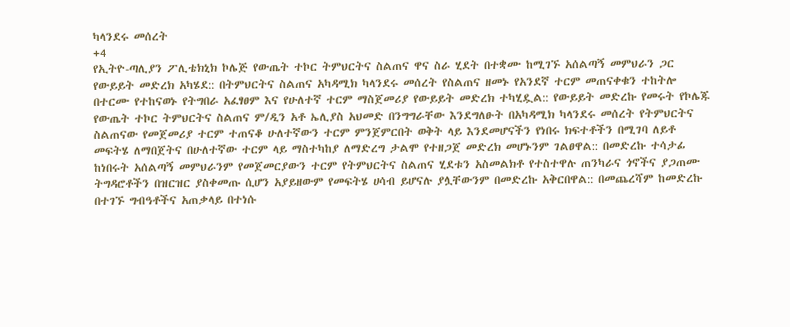ካላንደሩ መሰረት
+4
የኢትዮ-ጣሊያን ፖሊቴክኒክ ኮሌጅ የውጤት ተኮር ትምህርትና ስልጠና ዋና ስራ ሂደት በተቋሙ ከሚገኙ አሰልጣኝ መምህራን ጋር የውይይት መድረክ አካሄደ:: በትምህርትና ስልጠና አካዳሚክ ካላንደሩ መሰረት የስልጠና ዘመኑ የአንደኛ ተርም መጠናቀቁን ተከትሎ በተርሙ የተከናወኑ የትግበራ አፈፃፀም እና የሁለተኛ ተርም ማስጀመሪያ የውይይት መድረክ ተካሂዷል:: የውይይት መድረኩ የመሩት የኮሌጁ የውጤት ተኮር ትምህርትና ስልጠና ም/ዲን አቶ ኤሊያስ አህመድ በንግግራቸው እንደግለፁት በአካዳሚክ ካላንደሩ መሰረት የትምህርትና ስልጠናው የመጀመሪያ ተርም ተጠናቆ ሁለተኛውን ተርም ምንጀምርበት ወቅት ላይ እንደመሆናችን የነበሩ ክፍተቶችን በሚገባ ለይቶ መፍትሄ ለማበጀትና በሁለተኛው ተርም ላይ ማስተካከያ ለማድረግ ታልሞ የተዘጋጀ መድረክ መሆኑንም ገልፀዋል:: በመድረኩ ተሳታፊ ከነበሩት አሰልጣኝ መምህራንም የመጀመርያውን ተርም የትምህርትና ስልጠና ሂደቱን አስመልክቶ የተስተዋሉ ጠንካራና ጎኖችና ያጋጠሙ ትግዳሮቶችን በዝርዝር ያስቀመጡ ሲሆን አያይዘውም የመፍትሄ ሀሳብ ይሆናሉ ያሏቸውንም በመድረኩ አቅርበዋል:: በመጨረሻም ከመድረኩ በተገኙ ግብዓቶችና አጠቃላይ በተነሱ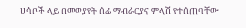ሀሳቦች ላይ በመወያየት ሰፊ ማብራርያና ምላሽ የተሰጠባቸው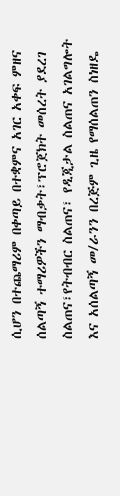ሲሆን በተጨማሪም በቀጣይ በተቋምና አገር አቀፍ ምዘና ሰልጣኝ ተማሪዎችን ማብቃት፣ፕሮጀክት መሰረት ያደረገ ስልጠና፣የትብብር ስልጠና፣ የዲጂታል ስልጠና አገልግሎት እና አሰልጣኝ መ/ራንን በረጅም ጊዜ የማሰልጠን ስነዘዴ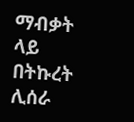ማብቃት ላይ በትኩረት ሊሰራ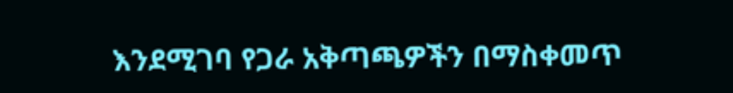እንደሚገባ የጋራ አቅጣጫዎችን በማስቀመጥ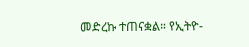መድረኩ ተጠናቋል። የኢትዮ-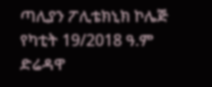ጣሊያን ፖሊቴክኒክ ኮሌጅ የካቲት 19/2018 ዓ.ም ድሬዳዋ